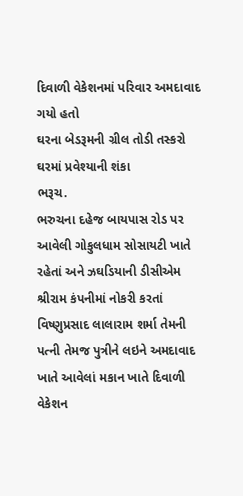દિવાળી વેકેશનમાં પરિવાર અમદાવાદ ગયો હતો
ઘરના બેડરૂમની ગ્રીલ તોડી તસ્કરો ઘરમાં પ્રવેશ્યાની શંકા
ભરૂચ.
ભરુચના દહેજ બાયપાસ રોડ પર આવેલી ગોકુલધામ સોસાયટી ખાતે રહેતાં અને ઝઘડિયાની ડીસીએમ શ્રીરામ કંપનીમાં નોકરી કરતાં વિષ્ણુપ્રસાદ લાલારામ શર્મા તેમની પત્ની તેમજ પુત્રીને લઇને અમદાવાદ ખાતે આવેલાં મકાન ખાતે દિવાળી વેકેશન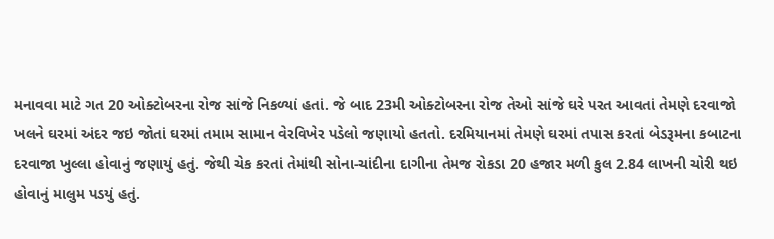મનાવવા માટે ગત 20 ઓક્ટોબરના રોજ સાંજે નિકળ્યાં હતાં. જે બાદ 23મી ઓક્ટોબરના રોજ તેઓ સાંજે ઘરે પરત આવતાં તેમણે દરવાજો ખલને ઘરમાં અંદર જઇ જોતાં ઘરમાં તમામ સામાન વેરવિખેર પડેલો જણાયો હતતો. દરમિયાનમાં તેમણે ઘરમાં તપાસ કરતાં બેડરૂમના કબાટના દરવાજા ખુલ્લા હોવાનું જણાયું હતું. જેથી ચેક કરતાં તેમાંથી સોના-ચાંદીના દાગીના તેમજ રોકડા 20 હજાર મળી કુલ 2.84 લાખની ચોરી થઇ હોવાનું માલુમ પડયું હતું.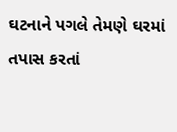ઘટનાને પગલે તેમણે ઘરમાં તપાસ કરતાં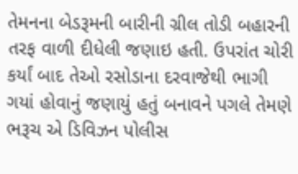તેમનના બેડરૂમની બારીની ગ્રીલ તોડી બહારની તરફ વાળી દીધેલી જણાઇ હતી. ઉપરાંત ચોરી કર્યાં બાદ તેઓ રસોડાના દરવાજેથી ભાગી ગયાં હોવાનું જણાયું હતું બનાવને પગલે તેમણે ભરૂચ એ ડિવિઝન પોલીસ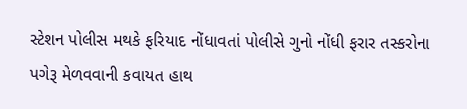સ્ટેશન પોલીસ મથકે ફરિયાદ નોંધાવતાં પોલીસે ગુનો નોંધી ફરાર તસ્કરોના પગેરૂ મેળવવાની કવાયત હાથ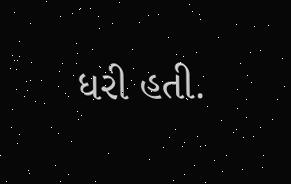ધરી હતી.